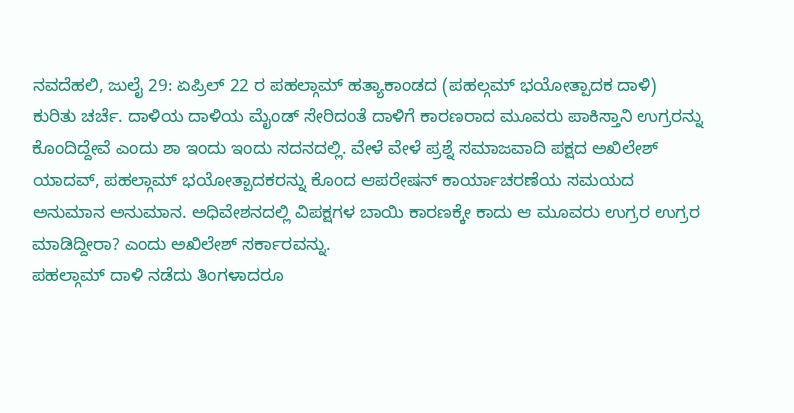ನವದೆಹಲಿ, ಜುಲೈ 29: ಏಪ್ರಿಲ್ 22 ರ ಪಹಲ್ಗಾಮ್ ಹತ್ಯಾಕಾಂಡದ (ಪಹಲ್ಗಮ್ ಭಯೋತ್ಪಾದಕ ದಾಳಿ) ಕುರಿತು ಚರ್ಚೆ. ದಾಳಿಯ ದಾಳಿಯ ಮೈಂಡ್ ಸೇರಿದಂತೆ ದಾಳಿಗೆ ಕಾರಣರಾದ ಮೂವರು ಪಾಕಿಸ್ತಾನಿ ಉಗ್ರರನ್ನು ಕೊಂದಿದ್ದೇವೆ ಎಂದು ಶಾ ಇಂದು ಇಂದು ಸದನದಲ್ಲಿ. ವೇಳೆ ವೇಳೆ ಪ್ರಶ್ನೆ ಸಮಾಜವಾದಿ ಪಕ್ಷದ ಅಖಿಲೇಶ್ ಯಾದವ್, ಪಹಲ್ಗಾಮ್ ಭಯೋತ್ಪಾದಕರನ್ನು ಕೊಂದ ಆಪರೇಷನ್ ಕಾರ್ಯಾಚರಣೆಯ ಸಮಯದ ಅನುಮಾನ ಅನುಮಾನ. ಅಧಿವೇಶನದಲ್ಲಿ ವಿಪಕ್ಷಗಳ ಬಾಯಿ ಕಾರಣಕ್ಕೇ ಕಾದು ಆ ಮೂವರು ಉಗ್ರರ ಉಗ್ರರ ಮಾಡಿದ್ದೀರಾ? ಎಂದು ಅಖಿಲೇಶ್ ಸರ್ಕಾರವನ್ನು.
ಪಹಲ್ಗಾಮ್ ದಾಳಿ ನಡೆದು ತಿಂಗಳಾದರೂ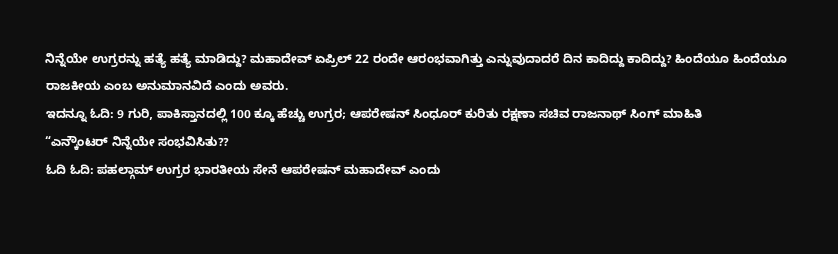ನಿನ್ನೆಯೇ ಉಗ್ರರನ್ನು ಹತ್ಯೆ ಹತ್ಯೆ ಮಾಡಿದ್ದು? ಮಹಾದೇವ್ ಏಪ್ರಿಲ್ 22 ರಂದೇ ಆರಂಭವಾಗಿತ್ತು ಎನ್ನುವುದಾದರೆ ದಿನ ಕಾದಿದ್ದು ಕಾದಿದ್ದು? ಹಿಂದೆಯೂ ಹಿಂದೆಯೂ ರಾಜಕೀಯ ಎಂಬ ಅನುಮಾನವಿದೆ ಎಂದು ಅವರು.
ಇದನ್ನೂ ಓದಿ: 9 ಗುರಿ, ಪಾಕಿಸ್ತಾನದಲ್ಲಿ 100 ಕ್ಕೂ ಹೆಚ್ಚು ಉಗ್ರರ; ಆಪರೇಷನ್ ಸಿಂಧೂರ್ ಕುರಿತು ರಕ್ಷಣಾ ಸಚಿವ ರಾಜನಾಥ್ ಸಿಂಗ್ ಮಾಹಿತಿ
“ಎನ್ಕೌಂಟರ್ ನಿನ್ನೆಯೇ ಸಂಭವಿಸಿತು??
ಓದಿ ಓದಿ: ಪಹಲ್ಗಾಮ್ ಉಗ್ರರ ಭಾರತೀಯ ಸೇನೆ ಆಪರೇಷನ್ ಮಹಾದೇವ್ ಎಂದು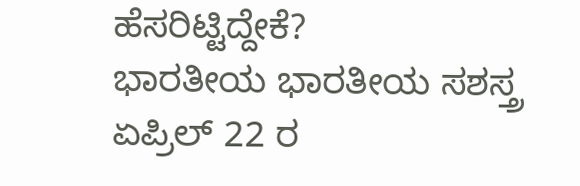ಹೆಸರಿಟ್ಟಿದ್ದೇಕೆ?
ಭಾರತೀಯ ಭಾರತೀಯ ಸಶಸ್ತ್ರ ಏಪ್ರಿಲ್ 22 ರ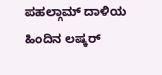ಪಹಲ್ಗಾಮ್ ದಾಳಿಯ ಹಿಂದಿನ ಲಷ್ಕರ್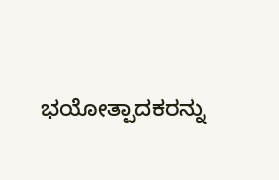ಭಯೋತ್ಪಾದಕರನ್ನು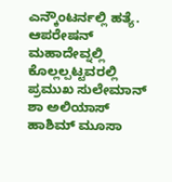ಎನ್ಕೌಂಟರ್ನಲ್ಲಿ ಹತ್ಯೆ. ಆಪರೇಷನ್ ಮಹಾದೇವ್ನಲ್ಲಿ ಕೊಲ್ಲಲ್ಪಟ್ಟವರಲ್ಲಿ ಪ್ರಮುಖ ಸುಲೇಮಾನ್ ಶಾ ಅಲಿಯಾಸ್ ಹಾಶಿಮ್ ಮೂಸಾ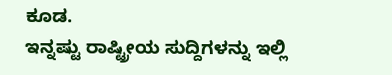ಕೂಡ.
ಇನ್ನಷ್ಟು ರಾಷ್ಟ್ರೀಯ ಸುದ್ದಿಗಳನ್ನು ಇಲ್ಲಿ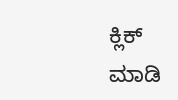ಕ್ಲಿಕ್ ಮಾಡಿ